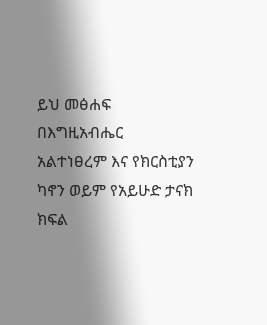ይህ መፅሐፍ በእግዚአብሔር አልተነፀረም እና የክርስቲያን ካኖን ወይም የአይሁድ ታናክ ክፍል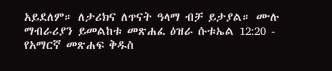አይደለም። ለታሪክና ለጥናት ዓላማ ብቻ ይታያል። ሙሉ ማብራሪያን ይመልከቱ መጽሐፈ ዕዝራ ሱቱኤል 12:20 - የአማርኛ መጽሐፍ ቅዱስ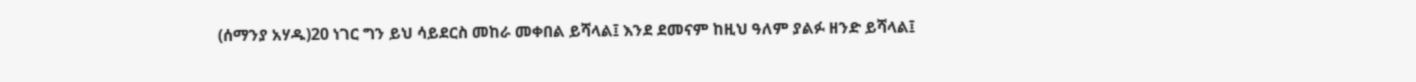(ሰማንያ አሃዱ)20 ነገር ግን ይህ ሳይደርስ መከራ መቀበል ይሻላል፤ እንደ ደመናም ከዚህ ዓለም ያልፉ ዘንድ ይሻላል፤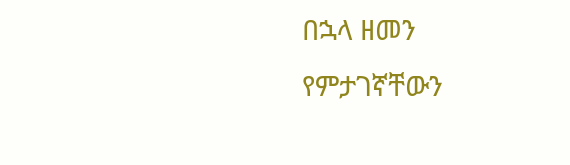በኋላ ዘመን የምታገኛቸውን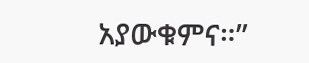አያውቁምና።”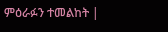ምዕራፉን ተመልከት |